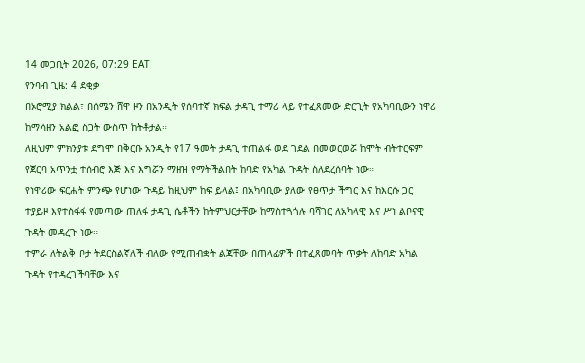14 መጋቢት 2026, 07:29 EAT
የንባብ ጊዜ: 4 ደቂቃ
በኦሮሚያ ክልል፣ በሰሜን ሸዋ ዞን በአንዲት የሰባተኛ ክፍል ታዳጊ ተማሪ ላይ የተፈጸመው ድርጊት የአካባቢውን ነዋሪ ከማሳዘን አልፎ ስጋት ውስጥ ከትቶታል።
ለዚህም ምክንያቱ ደግሞ በቅርቡ አንዲት የ17 ዓመት ታዳጊ ተጠልፋ ወደ ገደል በመወርወሯ ከሞት ብትተርፍም የጀርባ አጥንቷ ተሰብሮ እጅ እና እግሯን ማዘዝ የማትችልበት ከባድ የአካል ጉዳት ስለደረሰባት ነው።
የነዋሪው ፍርሐት ምንጭ የሆነው ጉዳይ ከዚህም ከፍ ይላል፤ በአካባቢው ያለው የፀጥታ ችግር እና ከእርሱ ጋር ተያይዞ እየተስፋፋ የመጣው ጠለፋ ታዳጊ ሴቶችን ከትምህርታቸው ከማስተጓጎሉ ባሻገር ለአካላዊ እና ሥነ ልቦናዊ ጉዳት መዳረጉ ነው።
ተምራ ለትልቅ ቦታ ትደርስልኛለች ብለው የሚጠብቋት ልጃቸው በጠላፊዎች በተፈጸመባት ጥቃት ለከባድ አካል ጉዳት የተዳረገችባቸው እና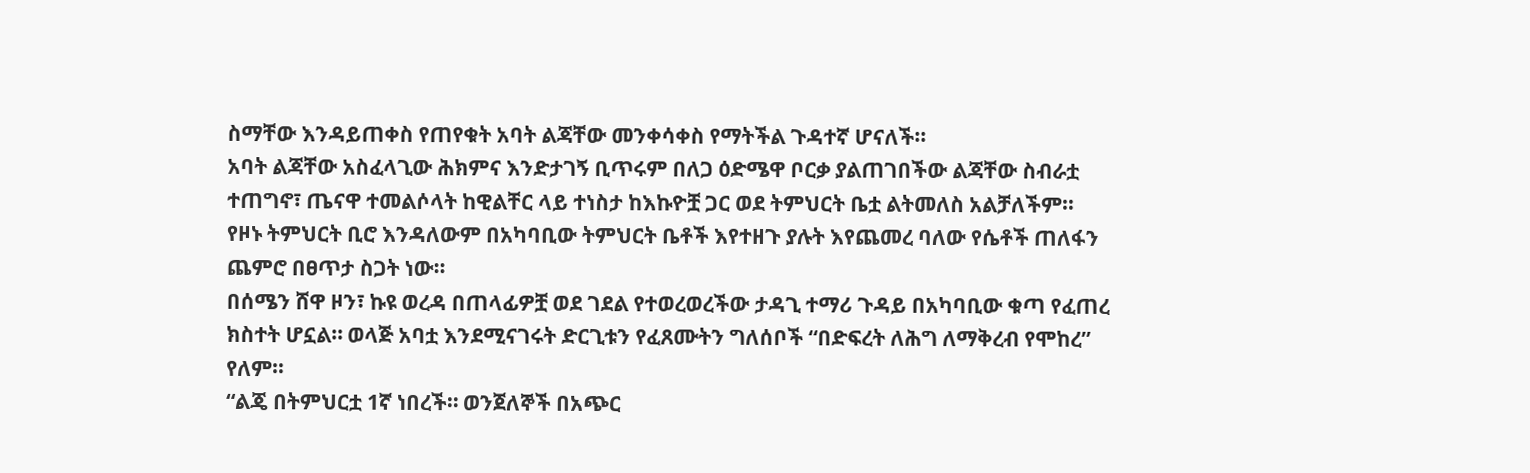ስማቸው እንዳይጠቀስ የጠየቁት አባት ልጃቸው መንቀሳቀስ የማትችል ጉዳተኛ ሆናለች።
አባት ልጃቸው አስፈላጊው ሕክምና እንድታገኝ ቢጥሩም በለጋ ዕድሜዋ ቦርቃ ያልጠገበችው ልጃቸው ስብራቷ ተጠግኖ፣ ጤናዋ ተመልሶላት ከዊልቸር ላይ ተነስታ ከእኩዮቿ ጋር ወደ ትምህርት ቤቷ ልትመለስ አልቻለችም።
የዞኑ ትምህርት ቢሮ እንዳለውም በአካባቢው ትምህርት ቤቶች እየተዘጉ ያሉት እየጨመረ ባለው የሴቶች ጠለፋን ጨምሮ በፀጥታ ስጋት ነው።
በሰሜን ሸዋ ዞን፣ ኩዩ ወረዳ በጠላፊዎቿ ወደ ገደል የተወረወረችው ታዳጊ ተማሪ ጉዳይ በአካባቢው ቁጣ የፈጠረ ክስተት ሆኗል። ወላጅ አባቷ እንደሚናገሩት ድርጊቱን የፈጸሙትን ግለሰቦች “በድፍረት ለሕግ ለማቅረብ የሞከረ” የለም።
“ልጄ በትምህርቷ 1ኛ ነበረች። ወንጀለኞች በአጭር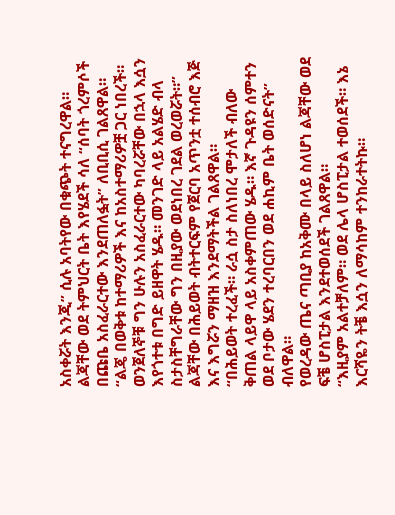አስቀሯት እንጂ” ሲሉ አባትየው በቁጭት ተናግረዋል።
ልጃቸው ወደ ትምህርት ቤት እየሄደች ሳለ “ሰባት ጎረምሶች በጩቤ አስፈራርተው እንደጠለፏት” ለቢቢሲ ገልጸዋል።
“ልጄ በወቅቱ ከተማሪዎች እና ከአስተማሪዎቿ ጋር ነበረች። ወንጀለኞቹ ግን ሁሉን አስፈራርተው ካባረሯቸው በኋላ እሷን እየጎተቱ በግድ ይዘዋት ሄዱ። መንገድ ላይ አልሄድ ብላ ስታስቸግራቸው ግን በዚያው ወደነበረ ገደል ወረወሯት።”
ልጃቸው በሕይወት ብትተርፍም የጀርባ አጥንቷ ተሰብሮ እጅ እና እግሯን ማዘዝ እንደማትችል ገልጸዋል።
“በሕይወት ተረፈች። ራሷ ስታ ስለነበረ ሞታለች ብለው ቅጠል ላይዋ ላይ አስቀምጠው ሄዱ። እኛ ጉዳዩን ሰምተን ወደ ቦታው ሄደን ተረባርበን ወደ ሐኪም ቤት ወሰድናት” ብለዋል።
የወረዳው ጤና ጣቢያ ከአቅሙ በላይ ስለሆነ ልጃቸው ወደ ፍቼ ሆስፒታል እንደተወሰደች ገልጸዋል።
“እዚያም አልተቻለም። ወደ ሌላ ሆስፒታል ተወሰደች። እኔ እርሻዬን ትቼ እሷን ለማሳከም ተንከራተትኩ።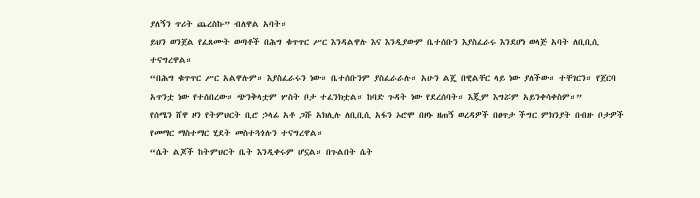ያለኝን ጥሪት ጨረስኩ” ብለዋል አባት።
ይህን ወንጀል የፈጸሙት ወጣቶች በሕግ ቁጥጥር ሥር እንዳልዋሉ እና እንዲያውም ቤተሰቡን እያስፈራሩ እንደሆነ ወላጅ አባት ለቢቢሲ ተናግረዋል።
“በሕግ ቁጥጥር ሥር አልዋሉም። እያስፈራሩን ነው። ቤተሰቡንም ያስፈራራሉ። አሁን ልጄ በዊልቸር ላይ ነው ያለችው። ተቸገርን። የጀርባ አጥንቷ ነው የተሰበረው። ጭንቅላቷም ሦስት ቦታ ተፈንክቷል። ከባድ ጉዳት ነው የደረሰባት። እጇም እግሯም አይንቀሳቀስም።”
የሰሜን ሸዋ ዞን የትምህርት ቢሮ ኃላፊ አቶ ጋሹ አክሊሉ ለቢቢሲ አፋን ኦሮሞ በዞኑ ዘጠኝ ወረዳዎች በፀጥታ ችግር ምክንያት በብዙ ቦታዎች የመማር ማስተማር ሂደት መስተጓጎሉን ተናግረዋል።
“ሴት ልጆች ከትምህርት ቤት እንዲቀሩም ሆኗል። በጉልበት ሴት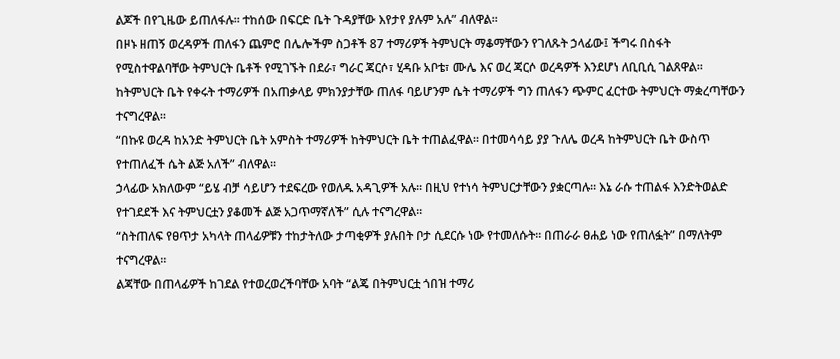ልጆች በየጊዜው ይጠለፋሉ። ተከሰው በፍርድ ቤት ጉዳያቸው እየታየ ያሉም አሉ” ብለዋል።
በዞኑ ዘጠኝ ወረዳዎች ጠለፋን ጨምሮ በሌሎችም ስጋቶች 87 ተማሪዎች ትምህርት ማቆማቸውን የገለጹት ኃላፊው፤ ችግሩ በስፋት የሚስተዋልባቸው ትምህርት ቤቶች የሚገኙት በደራ፣ ግራር ጃርሶ፣ ሂዳቡ አቦቴ፣ ሙሌ እና ወረ ጃርሶ ወረዳዎች እንደሆነ ለቢቢሲ ገልጸዋል።
ከትምህርት ቤት የቀሩት ተማሪዎች በአጠቃላይ ምክንያታቸው ጠለፋ ባይሆንም ሴት ተማሪዎች ግን ጠለፋን ጭምር ፈርተው ትምህርት ማቋረጣቸውን ተናግረዋል።
“በኩዩ ወረዳ ከአንድ ትምህርት ቤት አምስት ተማሪዎች ከትምህርት ቤት ተጠልፈዋል። በተመሳሳይ ያያ ጉለሌ ወረዳ ከትምህርት ቤት ውስጥ የተጠለፈች ሴት ልጅ አለች” ብለዋል።
ኃላፊው አክለውም “ይሄ ብቻ ሳይሆን ተደፍረው የወለዱ አዳጊዎች አሉ። በዚህ የተነሳ ትምህርታቸውን ያቋርጣሉ። እኔ ራሱ ተጠልፋ እንድትወልድ የተገደደች እና ትምህርቷን ያቆመች ልጅ አጋጥማኛለች” ሲሉ ተናግረዋል።
“ስትጠለፍ የፀጥታ አካላት ጠላፊዎቹን ተከታትለው ታጣቂዎች ያሉበት ቦታ ሲደርሱ ነው የተመለሱት። በጠራራ ፀሐይ ነው የጠለፏት” በማለትም ተናግረዋል።
ልጃቸው በጠላፊዎች ከገደል የተወረወረችባቸው አባት “ልጄ በትምህርቷ ጎበዝ ተማሪ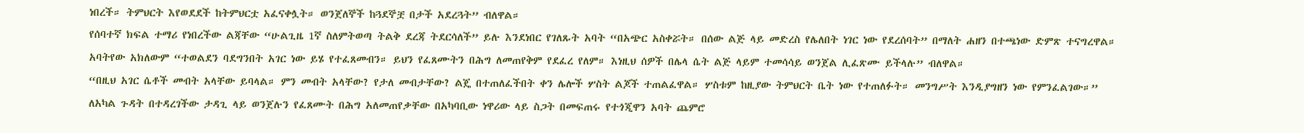ነበረች። ትምህርት እየወደደች ከትምህርቷ አፈናቀሏት። ወንጀለኞች ከጓደኞቿ በታች አደረጓት” ብለዋል።
የሰባተኛ ክፍል ተማሪ የነበረችው ልጃቸው “ሁልጊዜ 1ኛ ስለምትወጣ ትልቅ ደረጃ ትደርሳለች” ይሉ እንደነበር የገለጹት አባት “በአጭር አስቀሯት። በሰው ልጅ ላይ መድረስ የሌለበት ነገር ነው የደረሰባት” በማለት ሐዘን በተጫነው ድምጽ ተናግረዋል።
አባትየው አክለውም “ተወልደን ባደግንበት አገር ነው ይሄ የተፈጸመብን። ይህን የፈጸሙትን በሕግ ለመጠየቅም የደፈረ የለም። እነዚህ ሰዎች በሌላ ሴት ልጅ ላይም ተመሳሳይ ወንጀል ሊፈጽሙ ይችላሉ” ብለዋል።
“በዚህ አገር ሴቶች መብት አላቸው ይባላል። ምን መብት አላቸው? የታለ መብታቸው? ልጄ በተጠለፈችበት ቀን ሌሎች ሦስት ልጆች ተጠልፈዋል። ሦስቱም ከዚያው ትምህርት ቤት ነው የተጠለፉት። መንግሥት እንዲያግዘን ነው የምንፈልገው።”
ለአካል ጉዳት በተዳረገችው ታዳጊ ላይ ወንጀሉን የፈጸሙት በሕግ አለመጠየቃቸው በአካባቢው ነዋሪው ላይ ስጋት በመፍጠሩ የተጎጂዋን አባት ጨምሮ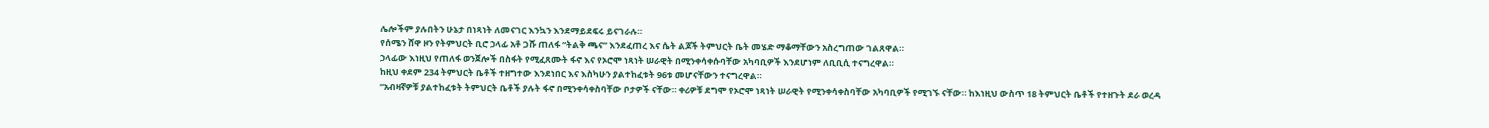ሌሎችም ያሉበትን ሁኔታ በነጻነት ለመናገር እንኳን እንደማይደፍሩ ይናገራሉ።
የሰሜን ሸዋ ዞን የትምህርት ቢሮ ኃላፊ አቶ ጋሹ ጠለፋ “ትልቅ ጫና” እንደፈጠረ እና ሴት ልጆች ትምህርት ቤት መሄድ ማቆማቸውን አስረግጠው ገልጸዋል።
ኃላፊው እነዚህ የጠለፋ ወንጀሎች በስፋት የሚፈጸሙት ፋኖ እና የኦሮሞ ነጻነት ሠራዊት በሚንቀሳቀሱባቸው አካባቢዎች እንደሆነም ለቢቢሲ ተናግረዋል።
ከዚህ ቀደም 234 ትምህርት ቤቶች ተዘግተው እንደነበር እና እስካሁን ያልተከፈቱት 96ቱ መሆናቸውን ተናግረዋል።
“አብዛኛዎቹ ያልተከፈቱት ትምህርት ቤቶች ያሉት ፋኖ በሚንቀሳቀስባቸው ቦታዎች ናቸው። ቀሪዎቹ ደግሞ የኦሮሞ ነጻነት ሠራዊት የሚንቀሳቀስባቸው አካባቢዎች የሚገኙ ናቸው። ከእነዚህ ውስጥ 18 ትምህርት ቤቶች የተዘጉት ደራ ወረዳ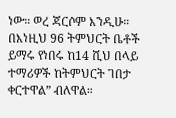ነው። ወረ ጃርሶም እንዲሁ። በእነዚህ 96 ትምህርት ቤቶች ይማሩ የነበሩ ከ14 ሺህ በላይ ተማሪዎች ከትምህርት ገበታ ቀርተዋል” ብለዋል።